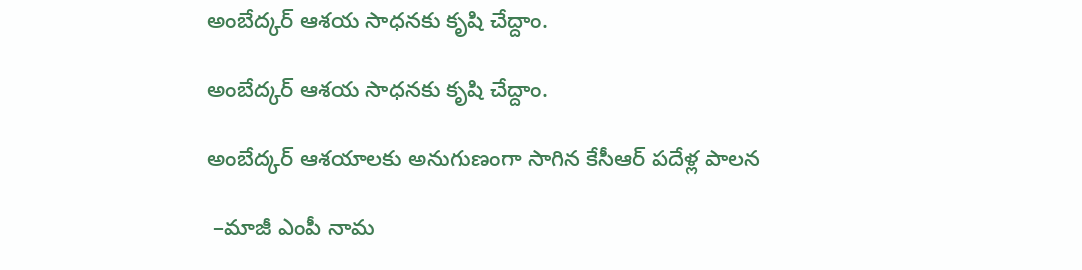అంబేద్కర్ ఆశయ సాధనకు కృషి చేద్దాం.

అంబేద్కర్ ఆశయ సాధనకు కృషి చేద్దాం.

అంబేద్కర్ ఆశయాలకు అనుగుణంగా సాగిన కేసీఆర్ పదేళ్ల పాలన

 –మాజీ ఎంపీ నామ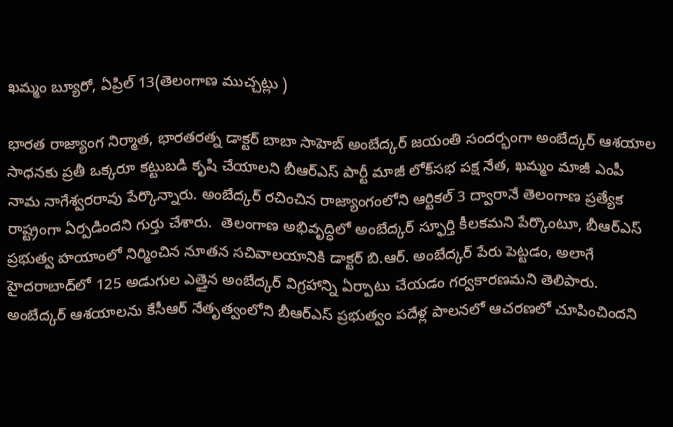ఖమ్మం బ్యూరో, ఏప్రిల్ 13(తెలంగాణ ముచ్చట్లు )

భారత రాజ్యాంగ నిర్మాత, భారతరత్న డాక్టర్ బాబా సాహెబ్ అంబేద్కర్ జయంతి సందర్భంగా అంబేద్కర్ ఆశయాల సాధనకు ప్రతీ ఒక్కరూ కట్టుబడి కృషి చేయాలని బీఆర్ఎస్ పార్టీ మాజీ లోక్‌సభ పక్ష నేత, ఖమ్మం మాజీ ఎంపీ నామ నాగేశ్వరరావు పేర్కొన్నారు. అంబేద్కర్ రచించిన రాజ్యాంగంలోని ఆర్టికల్ 3 ద్వారానే తెలంగాణ ప్రత్యేక రాష్ట్రంగా ఏర్పడిందని గుర్తు చేశారు.  తెలంగాణ అభివృద్ధిలో అంబేద్కర్ స్ఫూర్తి కీలకమని పేర్కొంటూ, బీఆర్ఎస్ ప్రభుత్వ హయాంలో నిర్మించిన నూతన సచివాలయానికి డాక్టర్ బి.ఆర్. అంబేద్కర్ పేరు పెట్టడం, అలాగే హైదరాబాద్‌లో 125 అడుగుల ఎత్తైన అంబేద్కర్ విగ్రహాన్ని ఏర్పాటు చేయడం గర్వకారణమని తెలిపారు. అంబేద్కర్ ఆశయాలను కేసీఆర్ నేతృత్వంలోని బీఆర్ఎస్ ప్రభుత్వం పదేళ్ల పాలనలో ఆచరణలో చూపించిందని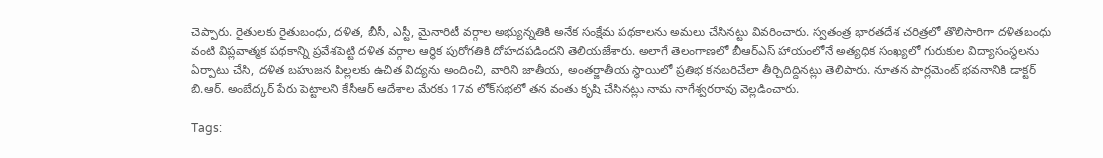చెప్పారు. రైతులకు రైతుబంధు, దళిత, బీసీ, ఎస్టీ, మైనారిటీ వర్గాల అభ్యున్నతికి అనేక సంక్షేమ పథకాలను అమలు చేసినట్టు వివరించారు. స్వతంత్ర భారతదేశ చరిత్రలో తొలిసారిగా దళితబంధు వంటి విప్లవాత్మక పథకాన్ని ప్రవేశపెట్టి దళిత వర్గాల ఆర్థిక పురోగతికి దోహదపడిందని తెలియజేశారు. అలాగే తెలంగాణలో బీఆర్ఎస్ హాయంలోనే అత్యధిక సంఖ్యలో గురుకుల విద్యాసంస్థలను ఏర్పాటు చేసి, దళిత బహుజన పిల్లలకు ఉచిత విద్యను అందించి, వారిని జాతీయ, అంతర్జాతీయ స్థాయిలో ప్రతిభ కనబరిచేలా తీర్చిదిద్దినట్లు తెలిపారు. నూతన పార్లమెంట్ భవనానికి డాక్టర్ బి.ఆర్. అంబేద్కర్ పేరు పెట్టాలని కేసీఆర్ ఆదేశాల మేరకు 17వ లోక్‌సభలో తన వంతు కృషి చేసినట్లు నామ నాగేశ్వరరావు వెల్లడించారు.

Tags: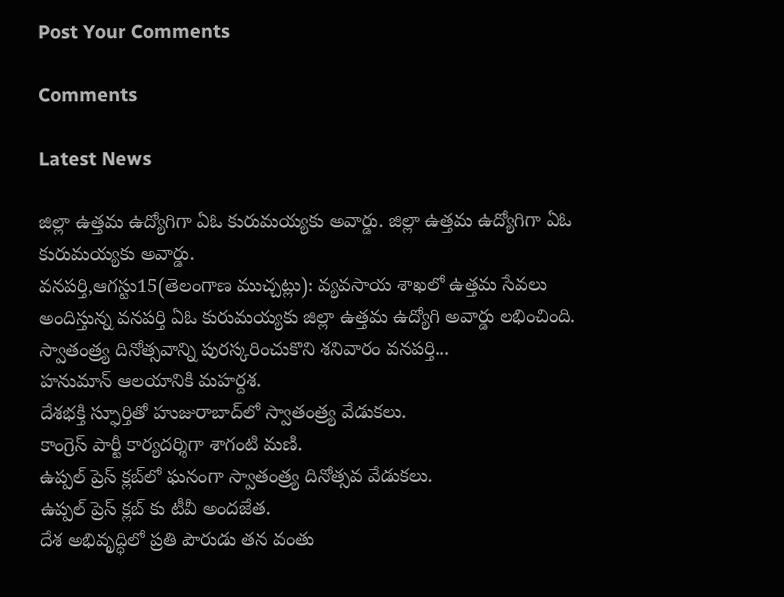Post Your Comments

Comments

Latest News

జిల్లా ఉత్తమ ఉద్యోగిగా ఏఓ కురుమయ్యకు అవార్డు. జిల్లా ఉత్తమ ఉద్యోగిగా ఏఓ కురుమయ్యకు అవార్డు.
వనపర్తి,ఆగస్టు15(తెలంగాణ ముచ్చట్లు): వ్యవసాయ శాఖలో ఉత్తమ సేవలు అందిస్తున్న వనపర్తి ఏఓ కురుమయ్యకు జిల్లా ఉత్తమ ఉద్యోగి అవార్డు లభించింది. స్వాతంత్ర్య దినోత్సవాన్ని పురస్కరించుకొని శనివారం వనపర్తి...
హనుమాన్ ఆలయానికి మహర్దశ.
దేశభక్తి స్ఫూర్తితో హుజురాబాద్‌లో స్వాతంత్ర్య వేడుకలు.
కాంగ్రెస్ పార్టీ కార్యదర్శిగా శాగంటి మణి.
ఉప్పల్ ప్రెస్ క్లబ్‌లో ఘనంగా స్వాతంత్ర్య దినోత్సవ వేడుకలు.
ఉప్పల్ ప్రెస్ క్లబ్‌ కు టీవీ అందజేత.
దేశ అభివృద్ధిలో ప్రతి పౌరుడు తన వంతు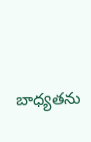బాధ్యతను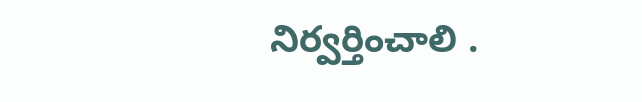నిర్వర్తించాలి .